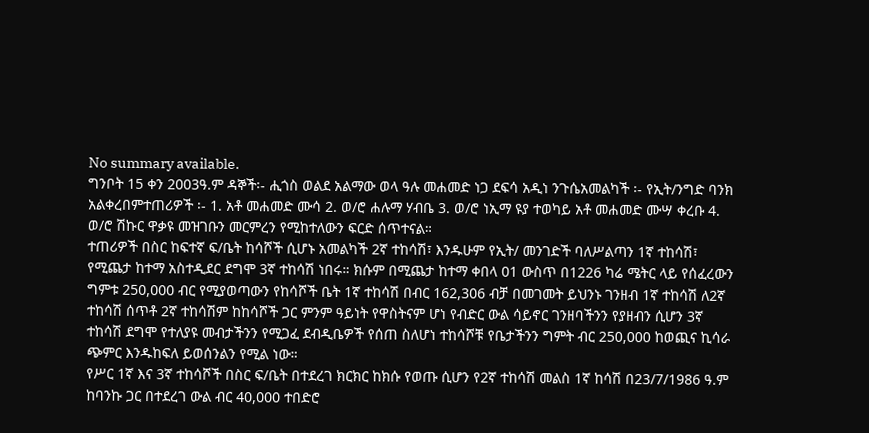No summary available.
ግንቦት 15 ቀን 2003ዓ.ም ዳኞች፡- ሒጎስ ወልደ አልማው ወላ ዓሉ መሐመድ ነጋ ደፍሳ አዲነ ንጉሴአመልካች ፡- የኢት/ንግድ ባንክ አልቀረበምተጠሪዎች ፡- 1. አቶ መሐመድ ሙሳ 2. ወ/ሮ ሐሉማ ሃብቤ 3. ወ/ሮ ነኢማ ዩያ ተወካይ አቶ መሐመድ ሙሣ ቀረቡ 4. ወ/ሮ ሽኩር ዋቃዩ መዝገቡን መርምረን የሚከተለውን ፍርድ ሰጥተናል።
ተጠሪዎች በስር ከፍተኛ ፍ/ቤት ከሳሾች ሲሆኑ አመልካች 2ኛ ተከሳሽ፣ እንዱሁም የኢት/ መንገድች ባለሥልጣን 1ኛ ተከሳሽ፣ የሚጨታ ከተማ አስተዲደር ደግሞ 3ኛ ተከሳሽ ነበሩ። ክሱም በሚጨታ ከተማ ቀበላ 01 ውስጥ በ1226 ካሬ ሜትር ላይ የሰፈረውን ግምቱ 250,000 ብር የሚያወጣውን የከሳሾች ቤት 1ኛ ተከሳሽ በብር 162,306 ብቻ በመገመት ይህንኑ ገንዘብ 1ኛ ተከሳሽ ለ2ኛ ተከሳሽ ሰጥቶ 2ኛ ተከሳሽም ከከሳሾች ጋር ምንም ዓይነት የዋስትናም ሆነ የብድር ውል ሳይኖር ገንዘባችንን የያዘብን ሲሆን 3ኛ ተከሳሽ ደግሞ የተለያዩ መብታችንን የሚጋፈ ደብዲቤዎች የሰጠ ስለሆነ ተከሳሾቹ የቤታችንን ግምት ብር 250,000 ከወጪና ኪሳራ ጭምር እንዱከፍለ ይወሰንልን የሚል ነው።
የሥር 1ኛ እና 3ኛ ተከሳሾች በስር ፍ/ቤት በተደረገ ክርክር ከክሱ የወጡ ሲሆን የ2ኛ ተከሳሽ መልስ 1ኛ ከሳሽ በ23/7/1986 ዓ.ም ከባንኩ ጋር በተደረገ ውል ብር 40,000 ተበድሮ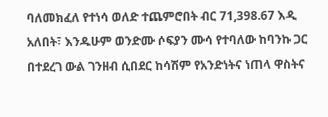ባለመክፈለ የተነሳ ወለድ ተጨምሮበት ብር 71,398.67 እዲ አለበት፣ እንዱሁም ወንድሙ ሶፍያን ሙሳ የተባለው ከባንኩ ጋር በተደረገ ውል ገንዘብ ሲበደር ከሳሽም የአንድነትና ነጠላ ዋስትና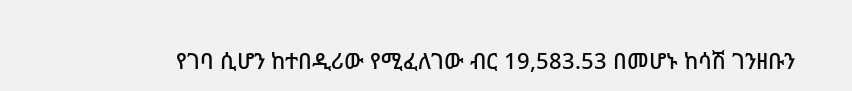የገባ ሲሆን ከተበዲሪው የሚፈለገው ብር 19,583.53 በመሆኑ ከሳሽ ገንዘቡን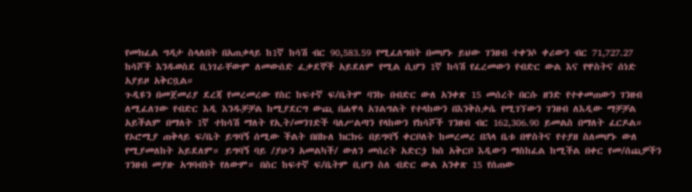የመክፈል ግዳታ ስላለበት በአጠቃላይ ከ1ኛ ከሳሽ ብር 90,583.59 የሚፈለግበት በመሆኑ ይህው ገንዘብ ተቀንሶ ቀሪውን ብር 71,727.27 ከሳሾች እንዱወስደ ቢነገራቸውም ለመውሰድ ፈቃደኞች አይደለም የሚል ሲሆን 1ኛ ከሳሽ የፈረመውን የብድር ውል እና የዋስትና ሰነድ አያይዞ አቅርቧል።
ጉዲዩን በመጀመሪያ ደረጃ የመረመረው የስር ከፍተኛ ፍ/ቤትም ባንኩ በብድር ውለ አንቀጽ 15 መሰረት በርሱ ዘንድ የተቀመጠውን ገንዘብ ለሚፈለገው የብድር እዲ እንዱቻቻል ከሚያደርግ ውጪ በሐዋላ አገልግልት የተላከውን በእንቅስቃሴ የሚገኘውን ገንዘብ ለእዲው ማቻቻል አይችልም በማለት 1ኛ ተከሳሽ ማለት የኢት/መንገድች ባለሥልጣን የላከውን የከሳሾች ገንዘብ ብር 162,306.90 ይመልስ በማለት ፈርዶል።
የኦሮሚያ ጠቅላይ ፍ/ቤት ይግባኝ ሰሚው ችልት በበኩለ ክርክሩ በይግባኝ ቀርቦለት ከመረመረ በኋላ ቤቱ በዋስትና የተያዘ ስለመሆኑ ውለ የሚያመለከት አይደለም። ይግባኝ ባይ /ያሁን አመልካች/ ውለን መሰረት አድርጏ ክስ አቅርቦ እዲውን ማስከፈል ከሚችል በቀር የመ/ሰጪዎችን ገንዘብ መያዙ አግባብነት የለውም። በስር ከፍተኛ ፍ/ቤትም ቢሆን ስለ ብድር ውል አንቀጽ 15 የሰጠው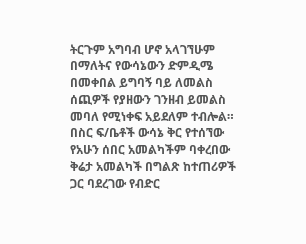ትርጉም አግባብ ሆኖ አላገኘሁም በማለትና የውሳኔውን ድምዲሜ በመቀበል ይግባኝ ባይ ለመልስ ሰጪዎች የያዘውን ገንዘብ ይመልስ መባለ የሚነቀፍ አይደለም ተብሎል።
በስር ፍ/ቤቶች ውሳኔ ቅር የተሰኘው የአሁን ሰበር አመልካችም ባቀረበው ቅሬታ አመልካች በግልጽ ከተጠሪዎች ጋር ባደረገው የብድር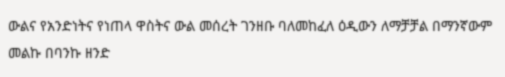ውልና የአንድነትና የነጠላ ዋስትና ውል መሰረት ገንዘቡ ባለመከፈለ ዕዲውን ለማቻቻል በማንኛውም መልኩ በባንኩ ዘንድ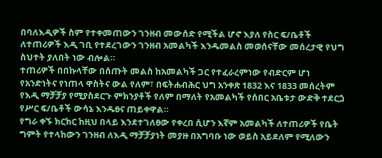በባለእዲዎች ስም የተቀመጠውን ገንዘብ መውሰድ የሚችል ሆኖ እያለ የስር ፍ/ቤቶች ለተጠሪዎች እዲ ገቢ የተደረገውን ገንዘብ አመልካች እንዱመልስ መወሰናቸው መሰረታዊ የህግ ስህተት ያለበት ነው ብሎል።
ተጠሪዎች በበኩላቸው በሰጡት መልስ ከአመልካች ጋር የተፈራረምነው የብድርም ሆነ የአንድነትና የነጠላ ዋስትና ውል የለም፣ በፍትሐብሕር ህግ አንቀጽ 1832 እና 1833 መሰረትም የእዲ ማቻቻያ የሚያስደርጉ ምክንያቶች የለም በማለት የአመልካች የሰበር አቤቱታ ውድቅ ተደርጏ የሥር ፍ/ቤቶች ውሳኔ እንዱፀና ጠይቀዋል።
የግራ ቀኙ ክርክር ከዚህ በላይ እንደተገለፀው የቀረበ ሲሆን እኛም አመልካች ለተጠሪዎች የቤት ግምት የተላከውን ገንዘብ ለእዲ ማቻቻያነት መያዙ በአግባቡ ነው ወይስ አይደለም የሚለውን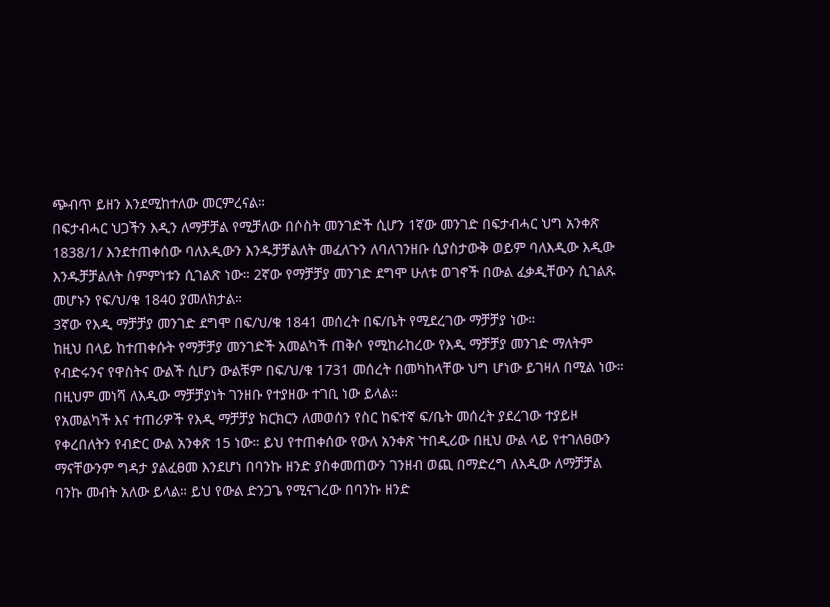ጭብጥ ይዘን እንደሚከተለው መርምረናል።
በፍታብሓር ህጋችን እዲን ለማቻቻል የሚቻለው በሶስት መንገድች ሲሆን 1ኛው መንገድ በፍታብሓር ህግ አንቀጽ 1838/1/ እንደተጠቀሰው ባለእዲውን እንዱቻቻልለት መፈለጉን ለባለገንዘቡ ሲያስታውቅ ወይም ባለእዲው እዲው እንዱቻቻልለት ስምምነቱን ሲገልጽ ነው። 2ኛው የማቻቻያ መንገድ ደግሞ ሁለቱ ወገኖች በውል ፈቃዲቸውን ሲገልጹ መሆኑን የፍ/ህ/ቁ 1840 ያመለክታል።
3ኛው የእዲ ማቻቻያ መንገድ ደግሞ በፍ/ህ/ቁ 1841 መሰረት በፍ/ቤት የሚደረገው ማቻቻያ ነው።
ከዚህ በላይ ከተጠቀሱት የማቻቻያ መንገድች አመልካች ጠቅሶ የሚከራከረው የእዲ ማቻቻያ መንገድ ማለትም የብድሩንና የዋስትና ውልች ሲሆን ውልቹም በፍ/ህ/ቁ 1731 መሰረት በመካከላቸው ህግ ሆነው ይገዛለ በሚል ነው። በዚህም መነሻ ለእዲው ማቻቻያነት ገንዘቡ የተያዘው ተገቢ ነው ይላል።
የአመልካች እና ተጠሪዎች የእዲ ማቻቻያ ክርክርን ለመወሰን የስር ከፍተኛ ፍ/ቤት መሰረት ያደረገው ተያይዞ የቀረበለትን የብድር ውል አንቀጽ 15 ነው። ይህ የተጠቀሰው የውለ አንቀጽ ‛ተበዲሪው በዚህ ውል ላይ የተገለፀውን ማናቸውንም ግዳታ ያልፈፀመ እንደሆነ በባንኩ ዘንድ ያስቀመጠውን ገንዘብ ወጪ በማድረግ ለእዲው ለማቻቻል ባንኩ መብት አለው ይላል። ይህ የውል ድንጋጌ የሚናገረው በባንኩ ዘንድ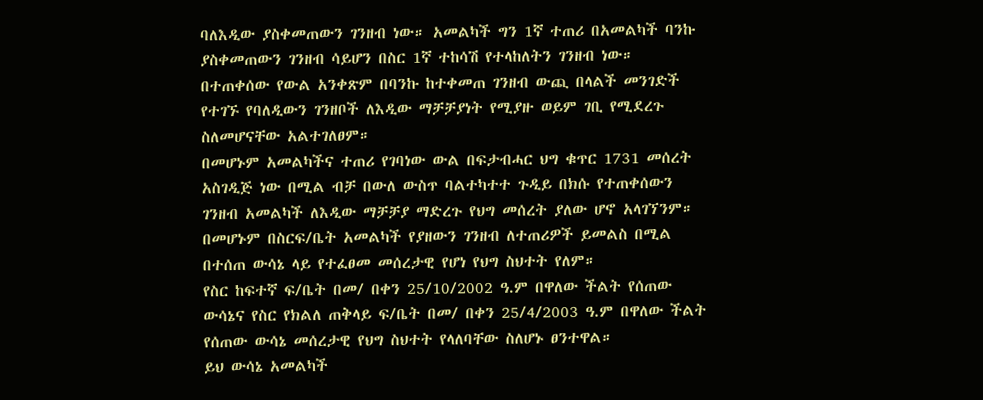ባለእዲው ያስቀመጠውን ገንዘብ ነው። አመልካች ግን 1ኛ ተጠሪ በአመልካች ባንኩ ያስቀመጠውን ገንዘብ ሳይሆን በስር 1ኛ ተከሳሽ የተላከለትን ገንዘብ ነው።
በተጠቀሰው የውል አንቀጽም በባንኩ ከተቀመጠ ገንዘብ ውጪ በላልች መንገድች የተገኙ የባለዲውን ገንዘቦች ለእዲው ማቻቻያነት የሚያዙ ወይም ገቢ የሚደረጉ ስለመሆናቸው አልተገለፀም።
በመሆኑም አመልካችና ተጠሪ የገባነው ውል በፍታብሓር ህግ ቁጥር 1731 መሰረት አስገዲጅ ነው በሚል ብቻ በውለ ውስጥ ባልተካተተ ጉዲይ በክሱ የተጠቀሰውን ገንዘብ አመልካች ለእዲው ማቻቻያ ማድረጉ የህግ መሰረት ያለው ሆኖ አላገኘንም። በመሆኑም በስርፍ/ቤት አመልካች የያዘውን ገንዘብ ለተጠሪዎች ይመልስ በሚል በተሰጠ ውሳኔ ላይ የተፈፀመ መሰረታዊ የሆነ የህግ ስህተት የለም።
የስር ከፍተኛ ፍ/ቤት በመ/ በቀን 25/10/2002 ዓ.ም በዋለው ችልት የሰጠው ውሳኔና የስር የክልለ ጠቅላይ ፍ/ቤት በመ/ በቀን 25/4/2003 ዓ.ም በዋለው ችልት የሰጠው ውሳኔ መሰረታዊ የህግ ስህተት የላለባቸው ስለሆኑ ፀንተዋል።
ይህ ውሳኔ አመልካች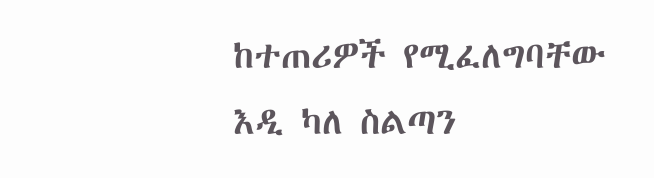ከተጠሪዎች የሚፈለግባቸው እዲ ካለ ስልጣን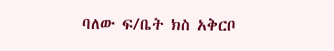ባለው ፍ/ቤት ክስ አቅርቦ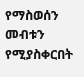የማስወሰን መብቱን የሚያስቀርበት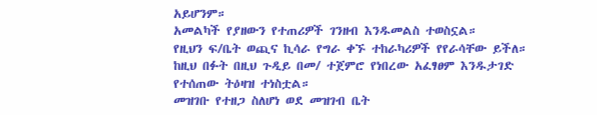አይሆንም።
አመልካች የያዘውን የተጠሪዎች ገንዘብ እንዱመልስ ተወስኗል።
የዚህን ፍ/ቤት ወጪና ኪሳራ የግራ ቀኙ ተከራካሪዎች የየራሳቸው ይችለ።
ከዚህ በፉት በዚህ ጉዲይ በመ/ ተጀምሮ የነበረው አፈፃፀም እንዱታገድ የተሰጠው ትዕዛዝ ተነስቷል።
መዝገቡ የተዘጋ ስለሆነ ወደ መዝገብ ቤት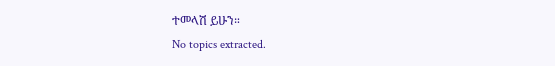ተመላሽ ይሁን።
No topics extracted.